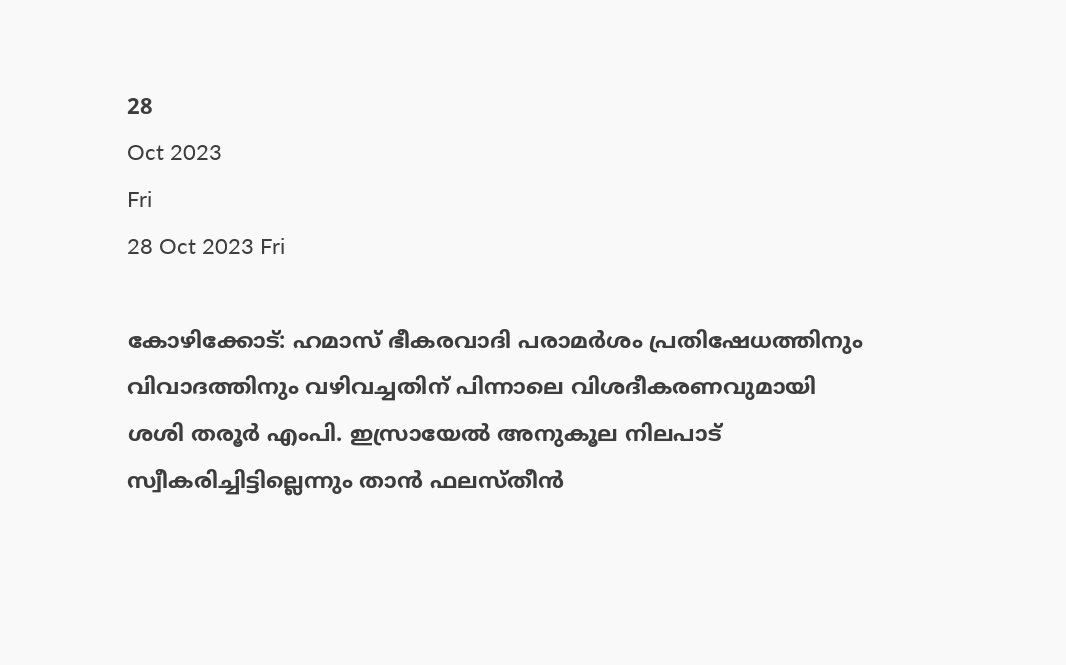28
Oct 2023
Fri
28 Oct 2023 Fri

കോഴിക്കോട്: ഹമാസ് ഭീകരവാദി പരാമർശം പ്രതിഷേധത്തിനും വിവാദത്തിനും വഴിവച്ചതിന് പിന്നാലെ വിശദീകരണവുമായി ശശി തരൂർ എംപി. ഇസ്രായേൽ അനുകൂല നിലപാട് സ്വീകരിച്ചിട്ടില്ലെന്നും താൻ ഫലസ്തീൻ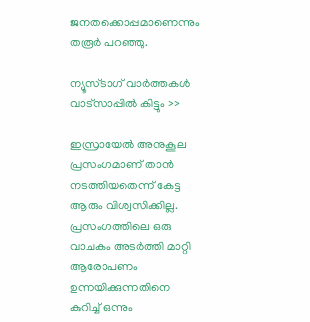ജനതക്കൊപ്പമാണെന്നും തരൂർ പറഞ്ഞു.

ന്യൂസ്ടാഗ് വാര്‍ത്തകള്‍ വാട്‌സാപ്പില്‍ കിട്ടും >>

ഇസ്രായേൽ അനുകൂല പ്രസംഗമാണ് താൻ നടത്തിയതെന്ന് കേട്ട ആരും വിശ്വസിക്കില്ല. പ്രസംഗത്തിലെ ഒരു വാചകം അടർത്തി മാറ്റി ആരോപണം ഉന്നയിക്കുന്നതിനെ കുറിച്ച് ഒന്നും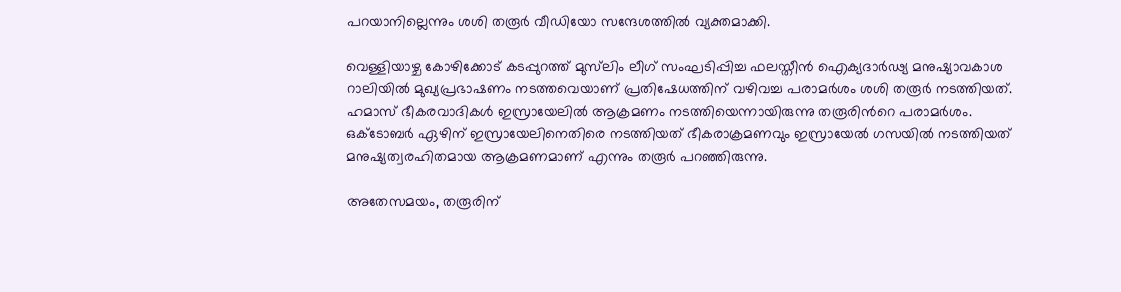പറയാനില്ലെന്നും ശശി തരൂർ വീഡിയോ സന്ദേശത്തിൽ വ്യക്തമാക്കി.

വെള്ളിയാഴ്ച കോഴിക്കോട് കടപ്പുറത്ത് മുസ്‍ലിം ലീഗ് സംഘടിപ്പിച്ച ഫലസ്തീൻ ഐക്യദാർഢ്യ മനുഷ്യാവകാശ റാലിയിൽ മുഖ്യപ്രഭാഷണം നടത്തവെയാണ് പ്രതിഷേധത്തിന് വഴിവച്ച പരാമർശം ശശി തരൂർ നടത്തിയത്. ഹമാസ് ഭീകരവാദികൾ ഇസ്രായേലിൽ ആക്രമണം നടത്തിയെന്നായിരുന്നു തരൂരിന്‍റെ പരാമർശം. ഒക്ടോബർ ഏഴിന് ഇസ്രായേലിനെതിരെ നടത്തിയത് ഭീകരാക്രമണവും ഇസ്രായേൽ ഗസയിൽ നടത്തിയത് മനുഷ്യത്വരഹിതമായ ആക്രമണമാണ് എന്നും തരൂർ പറഞ്ഞിരുന്നു.

അതേസമയം, തരൂരിന്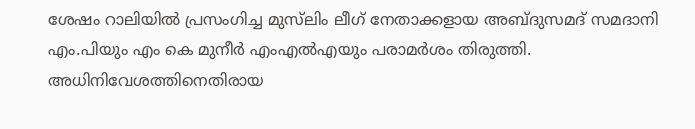ശേഷം റാലിയിൽ പ്രസംഗിച്ച മുസ്‌ലിം ലീഗ് നേതാക്കളായ അബ്ദുസമദ് സമദാനി എം.പിയും എം കെ മുനീർ എംഎൽഎയും പരാമർശം തിരുത്തി. അധിനിവേശത്തിനെതിരായ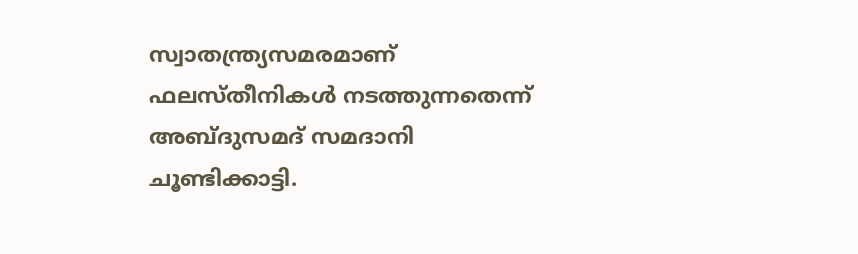സ്വാതന്ത്ര്യസമരമാണ് ഫലസ്തീനികൾ നടത്തുന്നതെന്ന് അബ്ദുസമദ് സമദാനി ചൂണ്ടിക്കാട്ടി.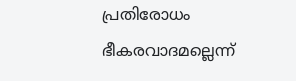പ്രതിരോധം ഭീകരവാദമല്ലെന്ന്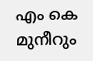എം കെ മുനീറും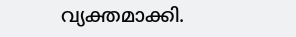വ്യക്തമാക്കി.